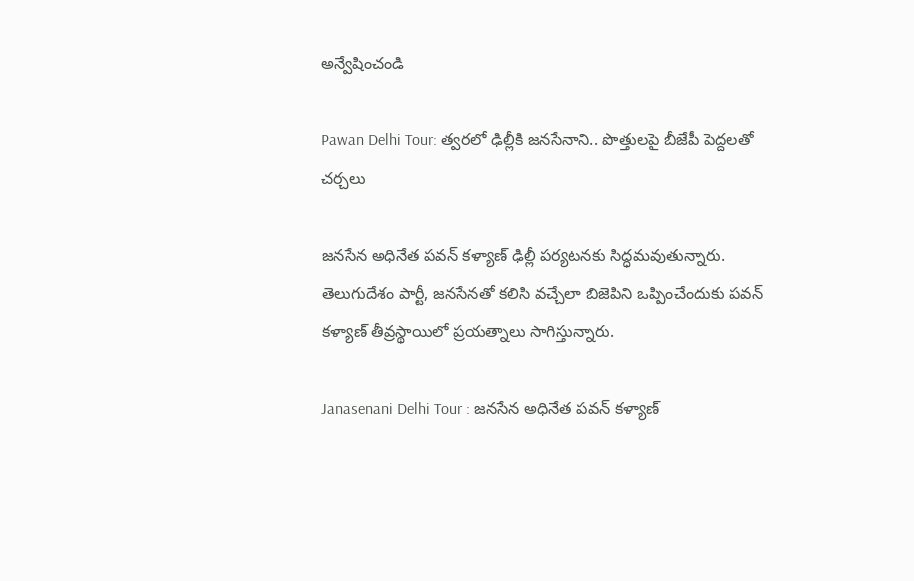అన్వేషించండి

Pawan Delhi Tour: త్వరలో ఢిల్లీకి జనసేనాని.. పొత్తులపై బీజేపీ పెద్దలతో చర్చలు

జనసేన అధినేత పవన్ కళ్యాణ్ ఢిల్లీ పర్యటనకు సిద్ధమవుతున్నారు. తెలుగుదేశం పార్టీ, జనసేనతో కలిసి వచ్చేలా బిజెపిని ఒప్పించేందుకు పవన్ కళ్యాణ్ తీవ్రస్థాయిలో ప్రయత్నాలు సాగిస్తున్నారు.

Janasenani Delhi Tour : జనసేన అధినేత పవన్ కళ్యాణ్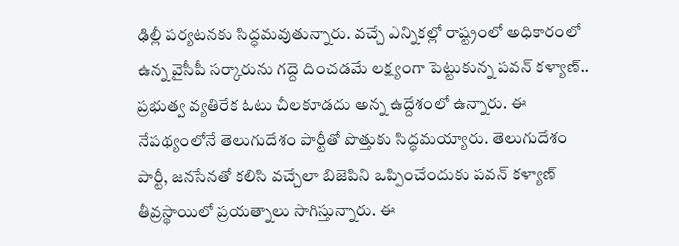ఢిల్లీ పర్యటనకు సిద్ధమవుతున్నారు. వచ్చే ఎన్నికల్లో రాష్ట్రంలో అధికారంలో ఉన్న వైసీపీ సర్కారును గద్దె దించడమే లక్ష్యంగా పెట్టుకున్న పవన్ కళ్యాణ్.. ప్రభుత్వ వ్యతిరేక ఓటు చీలకూడదు అన్న ఉద్దేశంలో ఉన్నారు. ఈ నేపథ్యంలోనే తెలుగుదేశం పార్టీతో పొత్తుకు సిద్ధమయ్యారు. తెలుగుదేశం పార్టీ, జనసేనతో కలిసి వచ్చేలా బిజెపిని ఒప్పించేందుకు పవన్ కళ్యాణ్ తీవ్రస్థాయిలో ప్రయత్నాలు సాగిస్తున్నారు. ఈ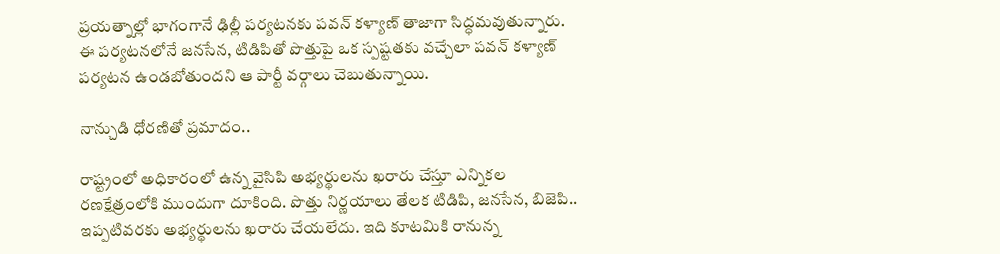ప్రయత్నాల్లో భాగంగానే ఢిల్లీ పర్యటనకు పవన్ కళ్యాణ్ తాజాగా సిద్ధమవుతున్నారు. ఈ పర్యటనలోనే జనసేన, టిడిపితో పొత్తుపై ఒక స్పష్టతకు వచ్చేలా పవన్ కళ్యాణ్ పర్యటన ఉండబోతుందని ఆ పార్టీ వర్గాలు చెబుతున్నాయి.

నాన్చుడి ధోరణితో ప్రమాదం..

రాష్ట్రంలో అధికారంలో ఉన్న వైసిపి అభ్యర్థులను ఖరారు చేస్తూ ఎన్నికల రణక్షేత్రంలోకి ముందుగా దూకింది. పొత్తు నిర్ణయాలు తేలక టిడిపి, జనసేన, బిజెపి.. ఇప్పటివరకు అభ్యర్థులను ఖరారు చేయలేదు. ఇది కూటమికి రానున్న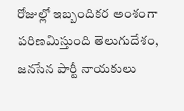రోజుల్లో ఇబ్బందికర అంశంగా పరిణమిస్తుంది తెలుగుదేశం, జనసేన పార్టీ నాయకులు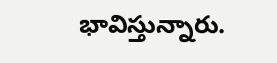భావిస్తున్నారు.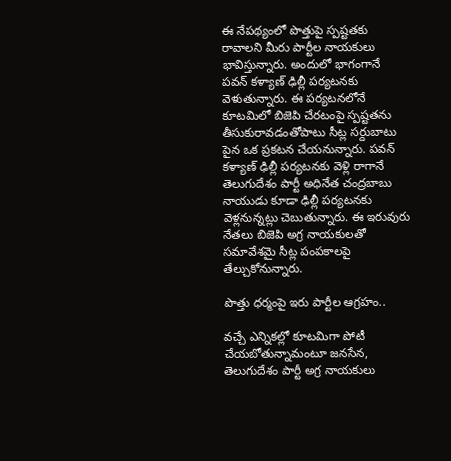ఈ నేపథ్యంలో పొత్తుపై స్పష్టతకు రావాలని మీరు పార్టీల నాయకులు భావిస్తున్నారు. అందులో భాగంగానే పవన్ కళ్యాణ్ ఢిల్లీ పర్యటనకు వెళుతున్నారు. ఈ పర్యటనలోనే కూటమిలో బిజెపి చేరటంపై స్పష్టతను తీసుకురావడంతోపాటు సీట్ల సర్దుబాటు పైన ఒక ప్రకటన చేయనున్నారు. పవన్ కళ్యాణ్ ఢిల్లీ పర్యటనకు వెళ్లి రాగానే తెలుగుదేశం పార్టీ అధినేత చంద్రబాబు నాయుడు కూడా ఢిల్లీ పర్యటనకు వెళ్లనున్నట్లు చెబుతున్నారు. ఈ ఇరువురు నేతలు బిజెపి అగ్ర నాయకులతో సమావేశమై సీట్ల పంపకాలపై తేల్చుకోనున్నారు.

పొత్తు ధర్మంపై ఇరు పార్టీల ఆగ్రహం..

వచ్చే ఎన్నికల్లో కూటమిగా పోటీ చేయబోతున్నామంటూ జనసేన, తెలుగుదేశం పార్టీ అగ్ర నాయకులు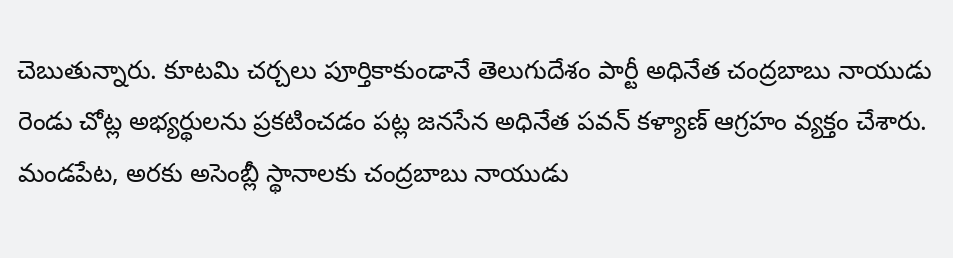చెబుతున్నారు. కూటమి చర్చలు పూర్తికాకుండానే తెలుగుదేశం పార్టీ అధినేత చంద్రబాబు నాయుడు రెండు చోట్ల అభ్యర్థులను ప్రకటించడం పట్ల జనసేన అధినేత పవన్ కళ్యాణ్ ఆగ్రహం వ్యక్తం చేశారు. మండపేట, అరకు అసెంబ్లీ స్థానాలకు చంద్రబాబు నాయుడు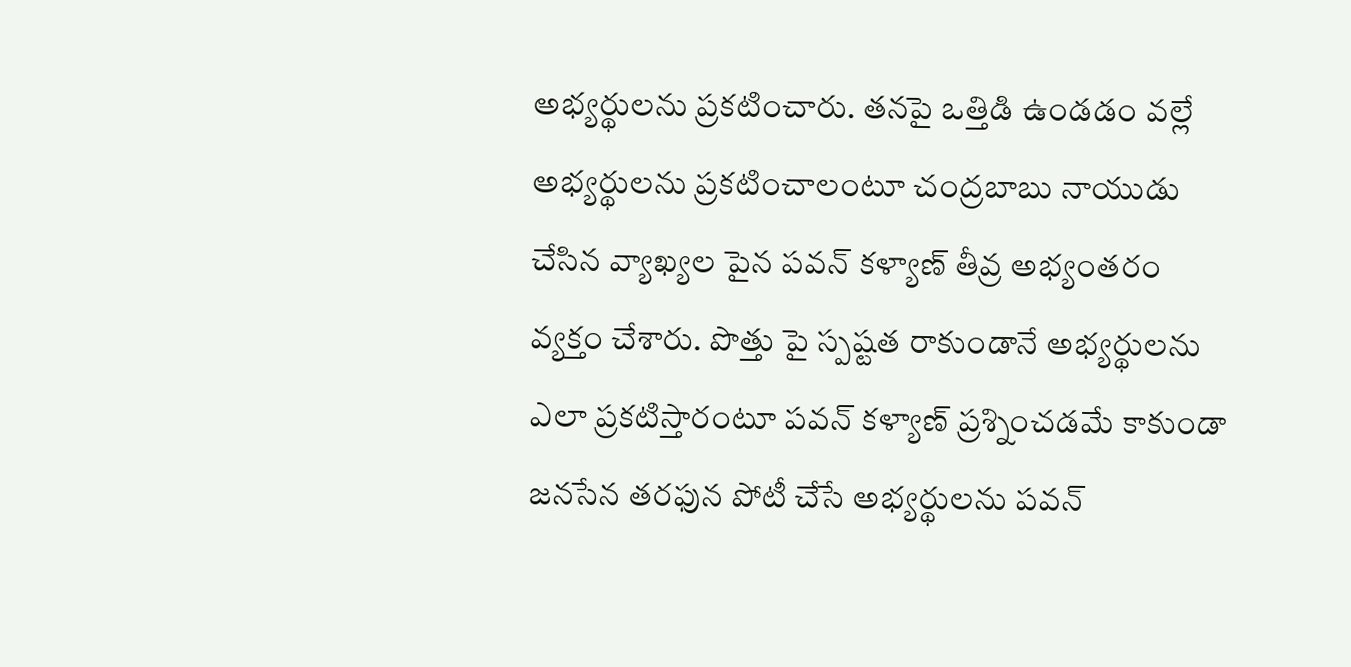అభ్యర్థులను ప్రకటించారు. తనపై ఒత్తిడి ఉండడం వల్లే అభ్యర్థులను ప్రకటించాలంటూ చంద్రబాబు నాయుడు చేసిన వ్యాఖ్యల పైన పవన్ కళ్యాణ్ తీవ్ర అభ్యంతరం వ్యక్తం చేశారు. పొత్తు పై స్పష్టత రాకుండానే అభ్యర్థులను ఎలా ప్రకటిస్తారంటూ పవన్ కళ్యాణ్ ప్రశ్నించడమే కాకుండా జనసేన తరఫున పోటీ చేసే అభ్యర్థులను పవన్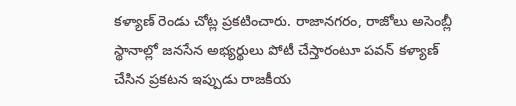కళ్యాణ్ రెండు చోట్ల ప్రకటించారు. రాజానగరం, రాజోలు అసెంబ్లీ స్థానాల్లో జనసేన అభ్యర్థులు పోటీ చేస్తారంటూ పవన్ కళ్యాణ్ చేసిన ప్రకటన ఇప్పుడు రాజకీయ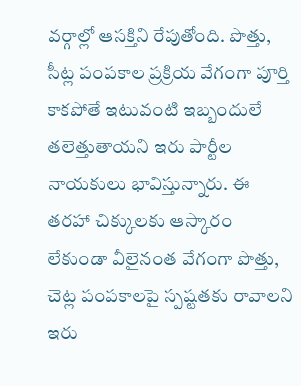వర్గాల్లో ఆసక్తిని రేపుతోంది. పొత్తు, సీట్ల పంపకాల ప్రక్రియ వేగంగా పూర్తి కాకపోతే ఇటువంటి ఇబ్బందులే తలెత్తుతాయని ఇరు పార్టీల నాయకులు భావిస్తున్నారు. ఈ తరహా చిక్కులకు ఆస్కారం లేకుండా వీలైనంత వేగంగా పొత్తు, చెట్ల పంపకాలపై స్పష్టతకు రావాలని ఇరు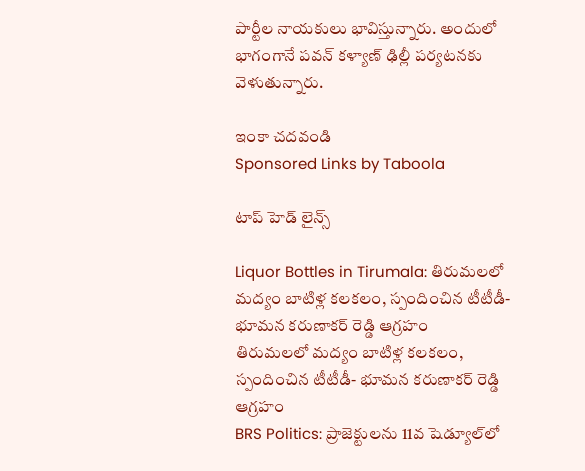పార్టీల నాయకులు భావిస్తున్నారు. అందులో భాగంగానే పవన్ కళ్యాణ్ ఢిల్లీ పర్యటనకు వెళుతున్నారు.

ఇంకా చదవండి
Sponsored Links by Taboola

టాప్ హెడ్ లైన్స్

Liquor Bottles in Tirumala: తిరుమలలో మద్యం బాటిళ్ల కలకలం, స్పందించిన టీటీడీ- భూమన కరుణాకర్ రెడ్డి ఆగ్రహం
తిరుమలలో మద్యం బాటిళ్ల కలకలం, స్పందించిన టీటీడీ- భూమన కరుణాకర్ రెడ్డి ఆగ్రహం
BRS Politics: ప్రాజెక్టులను 11వ షెడ్యూల్‌లో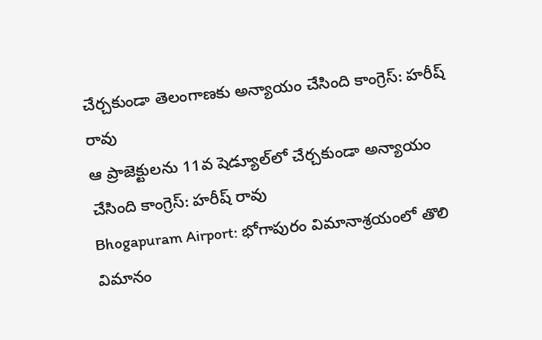చేర్చకుండా తెలంగాణకు అన్యాయం చేసింది కాంగ్రెస్: హరీష్ రావు
ఆ ప్రాజెక్టులను 11వ షెడ్యూల్‌లో చేర్చకుండా అన్యాయం చేసింది కాంగ్రెస్: హరీష్ రావు
Bhogapuram Airport: భోగాపురం విమానాశ్రయంలో తొలి విమానం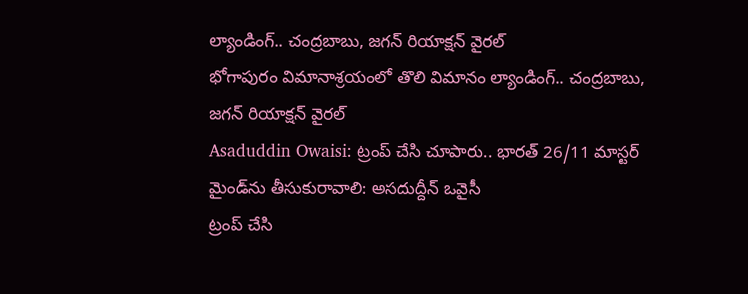ల్యాండింగ్.. చంద్రబాబు, జగన్ రియాక్షన్ వైరల్
భోగాపురం విమానాశ్రయంలో తొలి విమానం ల్యాండింగ్.. చంద్రబాబు, జగన్ రియాక్షన్ వైరల్
Asaduddin Owaisi: ట్రంప్ చేసి చూపారు.. భారత్ 26/11 మాస్టర్ మైండ్‌ను తీసుకురావాలి: అసదుద్దీన్ ఒవైసీ
ట్రంప్ చేసి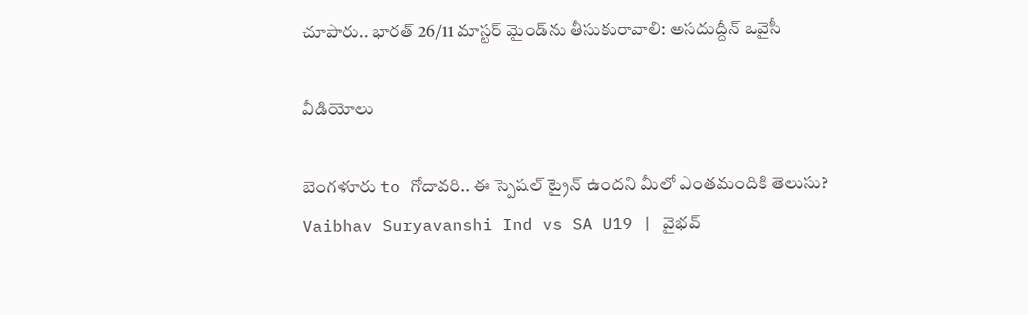చూపారు.. భారత్ 26/11 మాస్టర్ మైండ్‌ను తీసుకురావాలి: అసదుద్దీన్ ఒవైసీ

వీడియోలు

బెంగళూరు to గోదావరి.. ఈ స్పెషల్ ట్రైన్ ఉందని మీలో ఎంతమందికి తెలుసు?
Vaibhav Suryavanshi Ind vs SA U19 | వైభవ్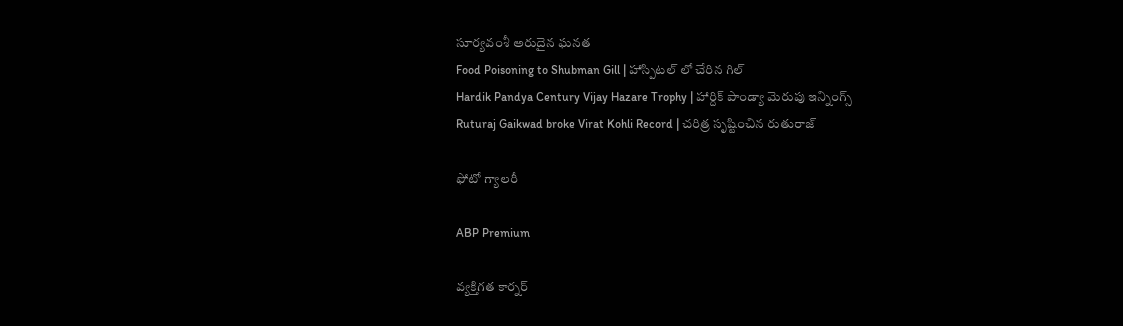సూర్యవంశీ అరుదైన ఘనత
Food Poisoning to Shubman Gill | హాస్పిటల్ లో చేరిన గిల్
Hardik Pandya Century Vijay Hazare Trophy | హార్దిక్ పాండ్యా మెరుపు ఇన్నింగ్స్
Ruturaj Gaikwad broke Virat Kohli Record | చరిత్ర సృష్టించిన రుతురాజ్

ఫోటో గ్యాలరీ

ABP Premium

వ్యక్తిగత కార్నర్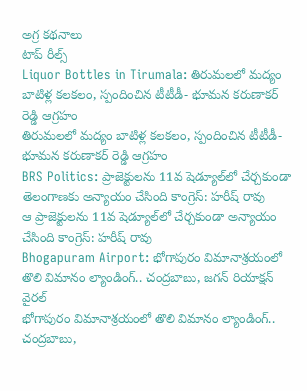అగ్ర కథనాలు
టాప్ రీల్స్
Liquor Bottles in Tirumala: తిరుమలలో మద్యం బాటిళ్ల కలకలం, స్పందించిన టీటీడీ- భూమన కరుణాకర్ రెడ్డి ఆగ్రహం
తిరుమలలో మద్యం బాటిళ్ల కలకలం, స్పందించిన టీటీడీ- భూమన కరుణాకర్ రెడ్డి ఆగ్రహం
BRS Politics: ప్రాజెక్టులను 11వ షెడ్యూల్‌లో చేర్చకుండా తెలంగాణకు అన్యాయం చేసింది కాంగ్రెస్: హరీష్ రావు
ఆ ప్రాజెక్టులను 11వ షెడ్యూల్‌లో చేర్చకుండా అన్యాయం చేసింది కాంగ్రెస్: హరీష్ రావు
Bhogapuram Airport: భోగాపురం విమానాశ్రయంలో తొలి విమానం ల్యాండింగ్.. చంద్రబాబు, జగన్ రియాక్షన్ వైరల్
భోగాపురం విమానాశ్రయంలో తొలి విమానం ల్యాండింగ్.. చంద్రబాబు,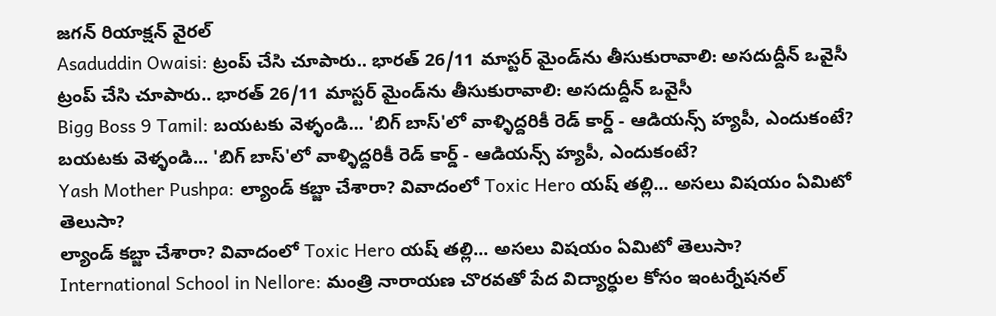జగన్ రియాక్షన్ వైరల్
Asaduddin Owaisi: ట్రంప్ చేసి చూపారు.. భారత్ 26/11 మాస్టర్ మైండ్‌ను తీసుకురావాలి: అసదుద్దీన్ ఒవైసీ
ట్రంప్ చేసి చూపారు.. భారత్ 26/11 మాస్టర్ మైండ్‌ను తీసుకురావాలి: అసదుద్దీన్ ఒవైసీ
Bigg Boss 9 Tamil: బయటకు వెళ్ళండి... 'బిగ్ బాస్'లో వాళ్ళిద్దరికీ రెడ్ కార్డ్ - ఆడియన్స్‌ హ్యపీ, ఎందుకంటే?
బయటకు వెళ్ళండి... 'బిగ్ బాస్'లో వాళ్ళిద్దరికీ రెడ్ కార్డ్ - ఆడియన్స్‌ హ్యపీ, ఎందుకంటే?
Yash Mother Pushpa: ల్యాండ్ కబ్జా చేశారా? వివాదంలో Toxic Hero యష్ తల్లి... అసలు విషయం ఏమిటో తెలుసా?
ల్యాండ్ కబ్జా చేశారా? వివాదంలో Toxic Hero యష్ తల్లి... అసలు విషయం ఏమిటో తెలుసా?
International School in Nellore: మంత్రి నారాయణ చొరవతో పేద విద్యార్ధుల కోసం ఇంటర్నేషనల్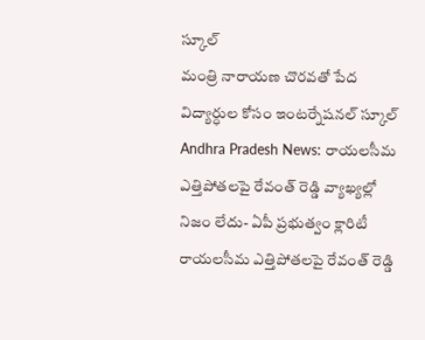స్కూల్
మంత్రి నారాయణ చొరవతో పేద విద్యార్ధుల కోసం ఇంటర్నేషనల్ స్కూల్
Andhra Pradesh News: రాయలసీమ ఎత్తిపోతలపై రేవంత్ రెడ్డి వ్యాఖ్యల్లో నిజం లేదు- ఏపీ ప్రభుత్వం క్లారిటీ
రాయలసీమ ఎత్తిపోతలపై రేవంత్ రెడ్డి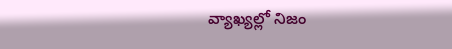వ్యాఖ్యల్లో నిజం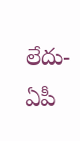లేదు- ఏపీ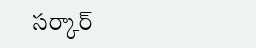సర్కార్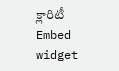క్లారిటీ
Embed widget